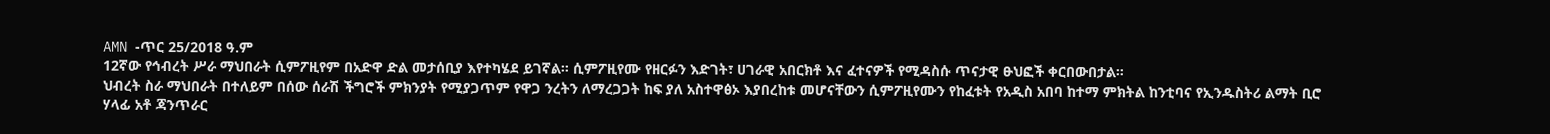AMN -ጥር 25/2018 ዓ.ም
12ኛው የኅብረት ሥራ ማህበራት ሲምፖዚየም በአድዋ ድል መታሰቢያ እየተካሄደ ይገኛል። ሲምፖዚየሙ የዘርፉን እድገት፣ ሀገራዊ አበርክቶ እና ፈተናዎች የሚዳስሱ ጥናታዊ ፁህፎች ቀርበውበታል።
ህብረት ስራ ማህበራት በተለይም በሰው ሰራሽ ችግሮች ምክንያት የሚያጋጥም የዋጋ ንረትን ለማረጋጋት ከፍ ያለ አስተዋፅኦ እያበረከቱ መሆናቸውን ሲምፖዚየሙን የከፈቱት የአዲስ አበባ ከተማ ምክትል ከንቲባና የኢንዱስትሪ ልማት ቢሮ ሃላፊ አቶ ጃንጥራር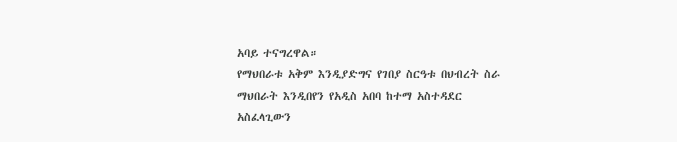አባይ ተናግረዋል።
የማህበራቱ አቅም እንዲያድግና የገበያ ስርዓቱ በህብረት ስራ ማህበራት እንዲበየን የአዲስ አበባ ከተማ አስተዳደር አስፈላጊውን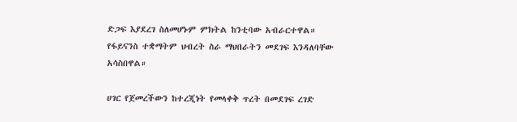ድጋፍ እያደረገ ስለመሆኑም ምክትል ከንቲባው አብራርተዋል። የፋይናንስ ተቋማትም ህብረት ስራ ማህበራትን መደገፍ እንዳለባቸው አሳስበዋል።

ሀገር የጀመረችውን ከተረጂነት የመላቀቅ ጥረት በመደገፍ ረገድ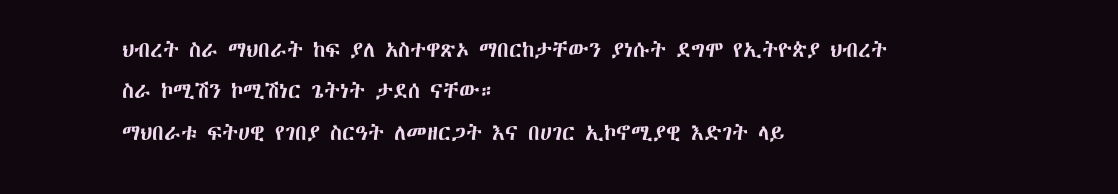ህብረት ስራ ማህበራት ከፍ ያለ አስተዋጽኦ ማበርከታቸውን ያነሱት ደግሞ የኢትዮጵያ ህብረት ስራ ኮሚሽን ኮሚሽነር ጌትነት ታደሰ ናቸው።
ማህበራቱ ፍትሀዊ የገበያ ስርዓት ለመዘርጋት እና በሀገር ኢኮኖሚያዊ እድገት ላይ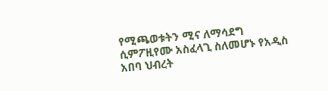የሚጫወቱትን ሚና ለማሳደግ ሲምፖዚየሙ አስፈላጊ ስለመሆኑ የአዲስ አበባ ህብረት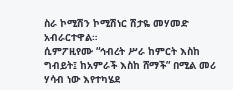ስራ ኮሚሽን ኮሚሽነር ሽታዬ መሃመድ አብራርተዋል።
ሲምፖዚየሙ “ኅብረት ሥራ ከምርት እስከ ግብይት፤ ከአምራች እስከ ሸማች” በሚል መሪ ሃሳብ ነው እየተካሄደ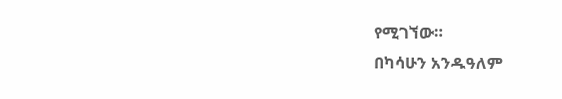የሚገኘው።
በካሳሁን አንዱዓለም